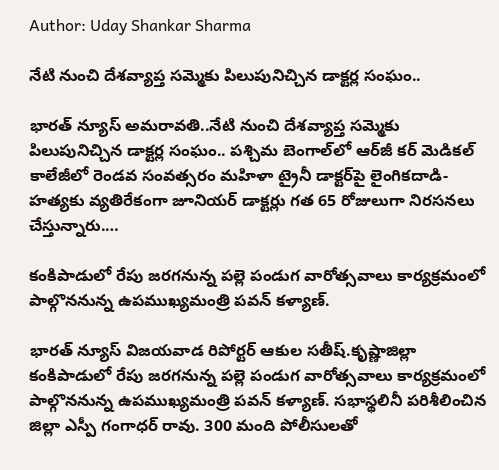Author: Uday Shankar Sharma

నేటి నుంచి దేశవ్యాప్త సమ్మెకు పిలుపునిచ్చిన డాక్టర్ల సంఘం..

భారత్ న్యూస్ అమరావతి..నేటి నుంచి దేశవ్యాప్త సమ్మెకు పిలుపునిచ్చిన డాక్టర్ల సంఘం.. పశ్చిమ బెంగాల్‌లో ఆర్‌జీ కర్ మెడికల్ కాలేజీలో రెండవ సంవత్సరం మహిళా ట్రైనీ డాక్టర్‌పై లైంగికదాడి- హత్యకు వ్యతిరేకంగా జూనియర్ డాక్టర్లు గత 65 రోజులుగా నిరసనలు చేస్తున్నారు.…

కంకిపాడులో రేపు జరగనున్న పల్లె పండుగ వారోత్సవాలు కార్యక్రమంలో పాల్గొననున్న ఉపముఖ్యమంత్రి పవన్ కళ్యాణ్.

భారత్ న్యూస్ విజయవాడ రిపోర్టర్ ఆకుల సతీష్.కృష్ణాజిల్లా కంకిపాడులో రేపు జరగనున్న పల్లె పండుగ వారోత్సవాలు కార్యక్రమంలో పాల్గొననున్న ఉపముఖ్యమంత్రి పవన్ కళ్యాణ్. సభాస్థలినీ పరిశీలించిన జిల్లా ఎస్పీ గంగాధర్ రావు. 300 మంది పోలీసులతో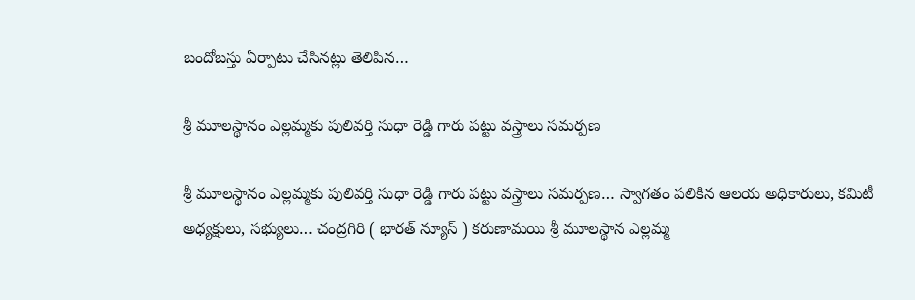బందోబస్తు ఏర్పాటు చేసినట్లు తెలిపిన…

శ్రీ మూలస్థానం ఎల్లమ్మకు పులివర్తి సుధా రెడ్డి గారు పట్టు వస్త్రాలు సమర్పణ

శ్రీ మూలస్థానం ఎల్లమ్మకు పులివర్తి సుధా రెడ్డి గారు పట్టు వస్త్రాలు సమర్పణ… స్వాగతం పలికిన ఆలయ అధికారులు, కమిటీ అధ్యక్షులు, సభ్యులు… చంద్రగిరి ( భారత్ న్యూస్ ) కరుణామయి శ్రీ మూలస్థాన ఎల్లమ్మ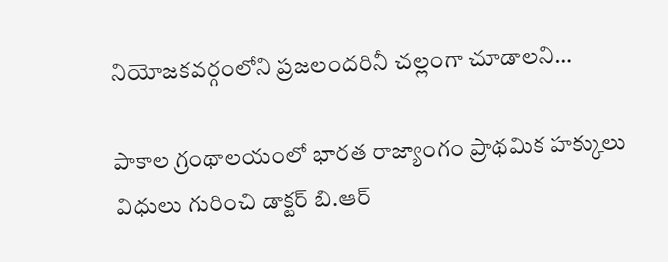నియోజకవర్గంలోని ప్రజలందరినీ చల్లంగా చూడాలని…

పాకాల గ్రంథాలయంలో భారత రాజ్యాంగం ప్రాథమిక హక్కులు విధులు గురించి డాక్టర్ బి.ఆర్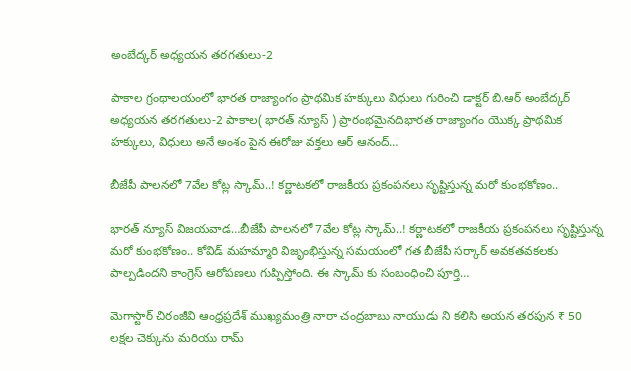అంబేద్కర్ అధ్యయన తరగతులు-2

పాకాల గ్రంథాలయంలో భారత రాజ్యాంగం ప్రాథమిక హక్కులు విధులు గురించి డాక్టర్ బి.ఆర్ అంబేద్కర్ అధ్యయన తరగతులు-2 పాకాల( భారత్ న్యూస్ ) ప్రారంభమైనదిభారత రాజ్యాంగం యొక్క ప్రాథమిక హక్కులు, విధులు అనే అంశం పైన ఈరోజు వక్తలు ఆర్ ఆనంద్…

బీజేపీ పాలనలో 7వేల కోట్ల స్కామ్..! కర్ణాటకలో రాజకీయ ప్రకంపనలు సృష్టిస్తున్న మరో కుంభకోణం..

భారత్ న్యూస్ విజయవాడ…బీజేపీ పాలనలో 7వేల కోట్ల స్కామ్..! కర్ణాటకలో రాజకీయ ప్రకంపనలు సృష్టిస్తున్న మరో కుంభకోణం.. కోవిడ్ మహమ్మారి విజృంభిస్తున్న సమయంలో గత బీజేపీ సర్కార్ అవకతవకలకు పాల్పడిందని కాంగ్రెస్ ఆరోపణలు గుప్పిస్తోంది. ఈ స్కామ్ కు సంబంధించి పూర్తి…

మెగాస్టార్ చిరంజీవి ఆంధ్రప్రదేశ్ ముఖ్యమంత్రి నారా చంద్రబాబు నాయుడు ని కలిసి అయన తరపున ₹ 50 లక్షల చెక్కును మరియు రామ్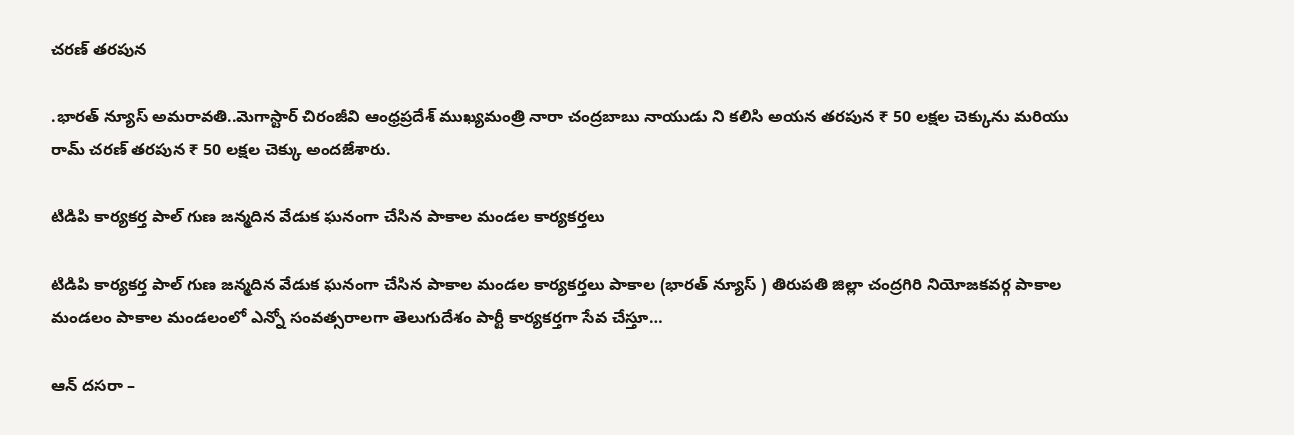చరణ్ తరపున

.భారత్ న్యూస్ అమరావతి..మెగాస్టార్ చిరంజీవి ఆంధ్రప్రదేశ్ ముఖ్యమంత్రి నారా చంద్రబాబు నాయుడు ని కలిసి అయన తరపున ₹ 50 లక్షల చెక్కును మరియు రామ్ చరణ్ తరపున ₹ 50 లక్షల చెక్కు అందజేశారు.

టిడిపి కార్యకర్త పాల్ గుణ జన్మదిన వేడుక ఘనంగా చేసిన పాకాల మండల కార్యకర్తలు

టిడిపి కార్యకర్త పాల్ గుణ జన్మదిన వేడుక ఘనంగా చేసిన పాకాల మండల కార్యకర్తలు పాకాల (భారత్ న్యూస్ ) తిరుపతి జిల్లా చంద్రగిరి నియోజకవర్గ పాకాల మండలం పాకాల మండలంలో ఎన్నో సంవత్సరాలగా తెలుగుదేశం పార్టీ కార్యకర్తగా సేవ చేస్తూ…

ఆన్ దసరా –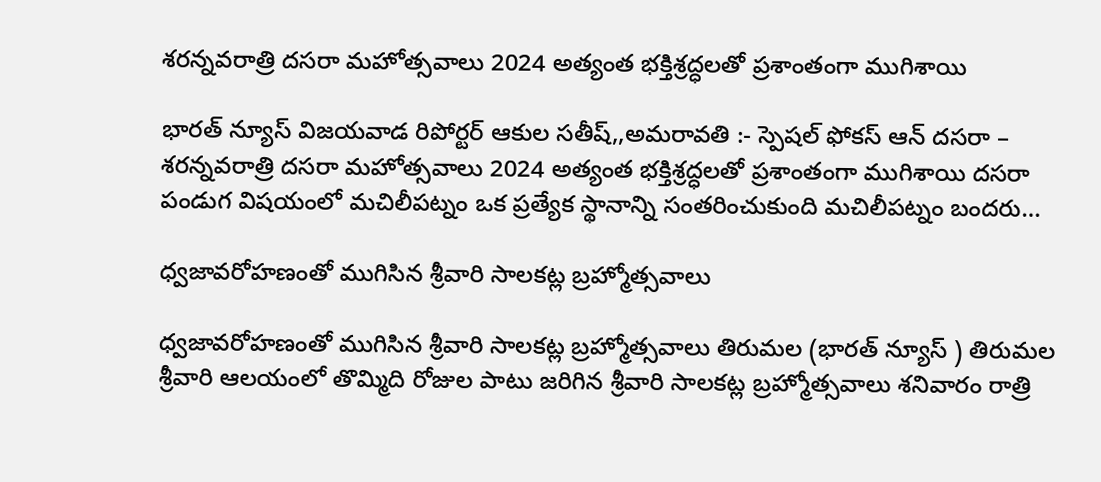శరన్నవరాత్రి దసరా మహోత్సవాలు 2024 అత్యంత భక్తిశ్రద్ధలతో ప్రశాంతంగా ముగిశాయి

భారత్ న్యూస్ విజయవాడ రిపోర్టర్ ఆకుల సతీష్,,అమరావతి :- స్పెషల్ ఫోకస్ ఆన్ దసరా – శరన్నవరాత్రి దసరా మహోత్సవాలు 2024 అత్యంత భక్తిశ్రద్ధలతో ప్రశాంతంగా ముగిశాయి దసరా పండుగ విషయంలో మచిలీపట్నం ఒక ప్రత్యేక స్థానాన్ని సంతరించుకుంది మచిలీపట్నం బందరు…

ధ్వజావరోహణంతో ముగిసిన శ్రీవారి సాలకట్ల బ్రహ్మోత్సవాలు

ధ్వజావరోహణంతో ముగిసిన శ్రీవారి సాలకట్ల బ్రహ్మోత్సవాలు తిరుమల (భారత్ న్యూస్ ) తిరుమల శ్రీవారి ఆలయంలో తొమ్మిది రోజుల పాటు జరిగిన శ్రీవారి సాలకట్ల బ్రహ్మోత్సవాలు శనివారం రాత్రి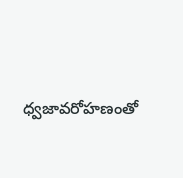ధ్వజావరోహణంతో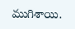ముగిశాయి.